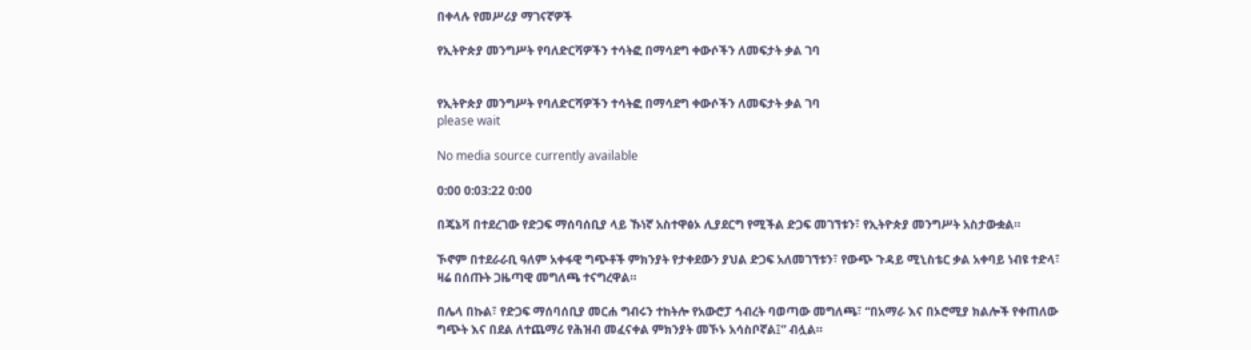በቀላሉ የመሥሪያ ማገናኛዎች

የኢትዮጵያ መንግሥት የባለድርሻዎችን ተሳትፎ በማሳደግ ቀውሶችን ለመፍታት ቃል ገባ


የኢትዮጵያ መንግሥት የባለድርሻዎችን ተሳትፎ በማሳደግ ቀውሶችን ለመፍታት ቃል ገባ
please wait

No media source currently available

0:00 0:03:22 0:00

በጄኔቫ በተደረገው የድጋፍ ማሰባሰቢያ ላይ ኹነኛ አስተዋፅኦ ሊያደርግ የሚችል ድጋፍ መገኘቱን፣ የኢትዮጵያ መንግሥት አስታውቋል።

ኾኖም በተደራራቢ ዓለም አቀፋዊ ግጭቶች ምክንያት የታቀደውን ያህል ድጋፍ አለመገኘቱን፣ የውጭ ጉዳይ ሚኒስቴር ቃል አቀባይ ነብዩ ተድላ፣ ዛሬ በሰጡት ጋዜጣዊ መግለጫ ተናግረዋል።

በሌላ በኩል፣ የድጋፍ ማሰባሰቢያ መርሐ ግብሩን ተከትሎ የአውሮፓ ኅብረት ባወጣው መግለጫ፣ “በአማራ እና በኦሮሚያ ክልሎች የቀጠለው ግጭት እና በደል ለተጨማሪ የሕዝብ መፈናቀል ምክንያት መኾኑ አሳስቦኛል፤” ብሏል።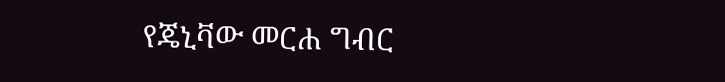የጄኒቫው መርሐ ግብር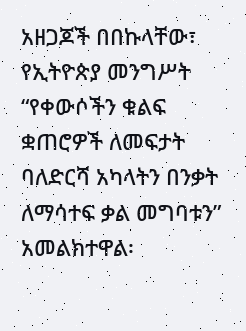አዘጋጆች በበኩላቸው፣ የኢትዮጵያ መንግሥት “የቀውሶችን ቁልፍ ቋጠሮዎች ለመፍታት ባለድርሻ አካላትን በንቃት ለማሳተፍ ቃል መግባቱን” አመልክተዋል፡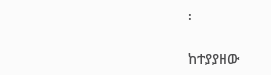፡

ከተያያዘው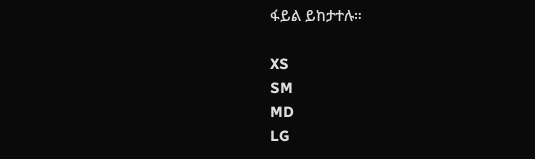ፋይል ይከታተሉ።

XS
SM
MD
LG